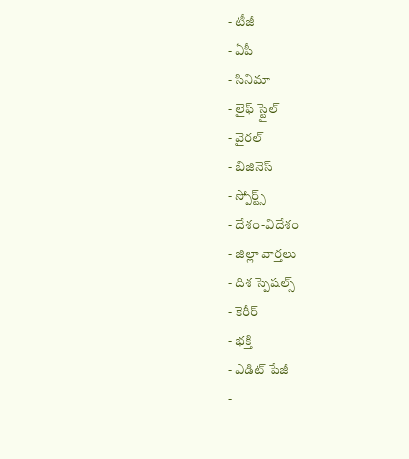- టీజీ
- ఏపీ
- సినిమా
- లైఫ్ స్టైల్
- వైరల్
- బిజినెస్
- స్పోర్ట్స్
- దేశం-విదేశం
- జిల్లా వార్తలు
- దిశ స్పెషల్స్
- కెరీర్
- భక్తి
- ఎడిట్ పేజీ
-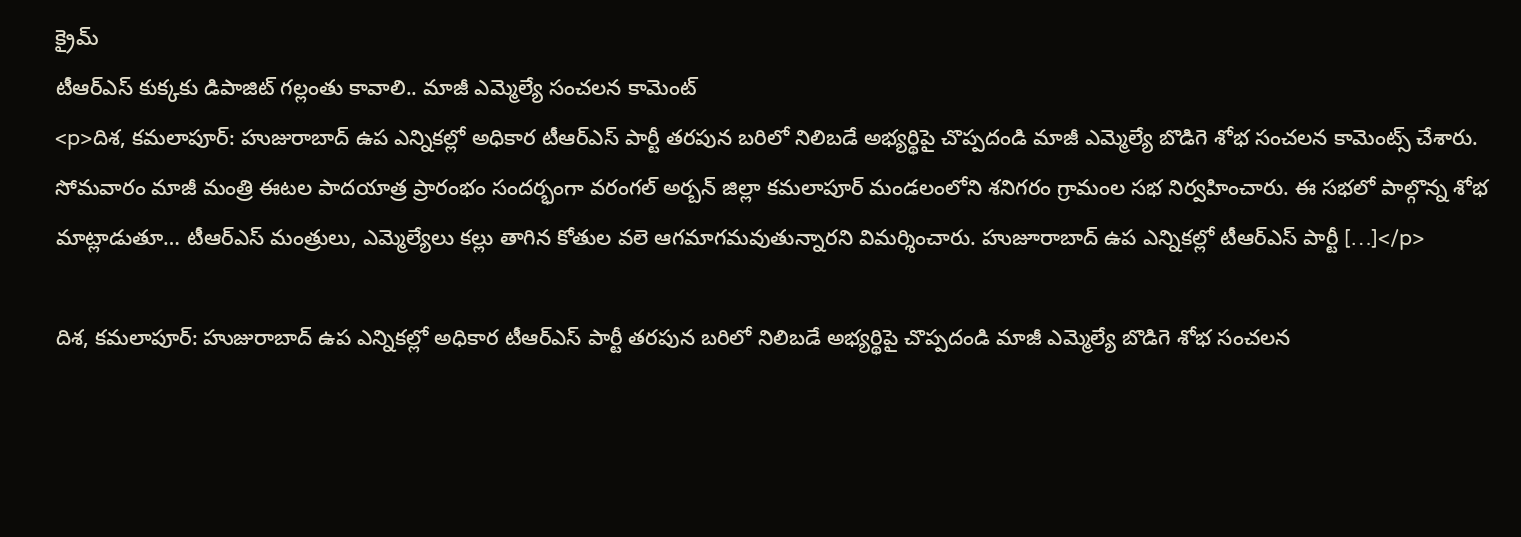క్రైమ్
టీఆర్ఎస్ కుక్కకు డిపాజిట్ గల్లంతు కావాలి.. మాజీ ఎమ్మెల్యే సంచలన కామెంట్
<p>దిశ, కమలాపూర్: హుజురాబాద్ ఉప ఎన్నికల్లో అధికార టీఆర్ఎస్ పార్టీ తరపున బరిలో నిలిబడే అభ్యర్థిపై చొప్పదండి మాజీ ఎమ్మెల్యే బొడిగె శోభ సంచలన కామెంట్స్ చేశారు. సోమవారం మాజీ మంత్రి ఈటల పాదయాత్ర ప్రారంభం సందర్భంగా వరంగల్ అర్బన్ జిల్లా కమలాపూర్ మండలంలోని శనిగరం గ్రామంల సభ నిర్వహించారు. ఈ సభలో పాల్గొన్న శోభ మాట్లాడుతూ… టీఆర్ఎస్ మంత్రులు, ఎమ్మెల్యేలు కల్లు తాగిన కోతుల వలె ఆగమాగమవుతున్నారని విమర్శించారు. హుజూరాబాద్ ఉప ఎన్నికల్లో టీఆర్ఎస్ పార్టీ […]</p>

దిశ, కమలాపూర్: హుజురాబాద్ ఉప ఎన్నికల్లో అధికార టీఆర్ఎస్ పార్టీ తరపున బరిలో నిలిబడే అభ్యర్థిపై చొప్పదండి మాజీ ఎమ్మెల్యే బొడిగె శోభ సంచలన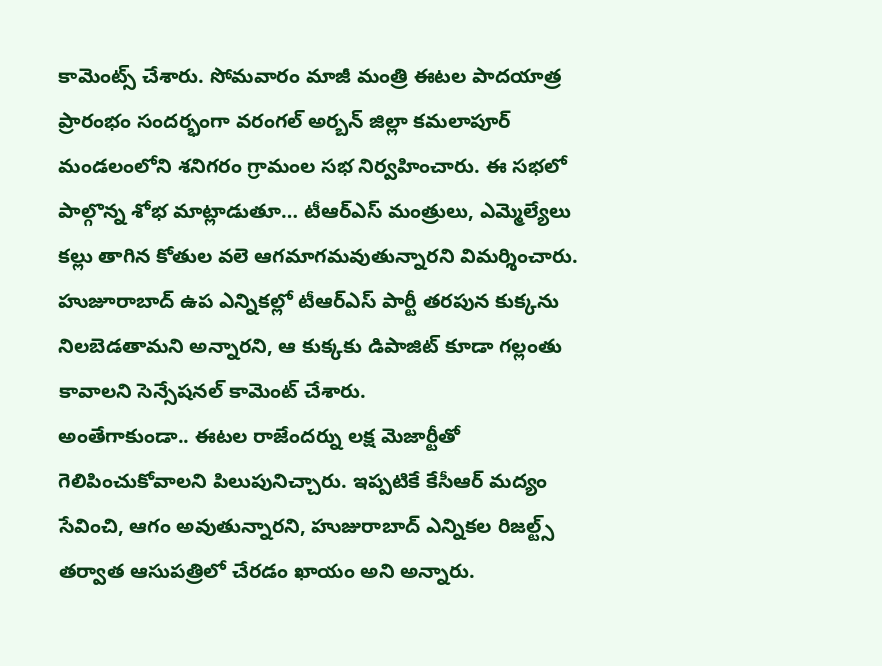కామెంట్స్ చేశారు. సోమవారం మాజీ మంత్రి ఈటల పాదయాత్ర ప్రారంభం సందర్భంగా వరంగల్ అర్బన్ జిల్లా కమలాపూర్ మండలంలోని శనిగరం గ్రామంల సభ నిర్వహించారు. ఈ సభలో పాల్గొన్న శోభ మాట్లాడుతూ… టీఆర్ఎస్ మంత్రులు, ఎమ్మెల్యేలు కల్లు తాగిన కోతుల వలె ఆగమాగమవుతున్నారని విమర్శించారు. హుజూరాబాద్ ఉప ఎన్నికల్లో టీఆర్ఎస్ పార్టీ తరపున కుక్కను నిలబెడతామని అన్నారని, ఆ కుక్కకు డిపాజిట్ కూడా గల్లంతు కావాలని సెన్సేషనల్ కామెంట్ చేశారు.
అంతేగాకుండా.. ఈటల రాజేందర్ను లక్ష మెజార్టీతో గెలిపించుకోవాలని పిలుపునిచ్చారు. ఇప్పటికే కేసీఆర్ మద్యం సేవించి, ఆగం అవుతున్నారని, హుజురాబాద్ ఎన్నికల రిజల్ట్స్ తర్వాత ఆసుపత్రిలో చేరడం ఖాయం అని అన్నారు.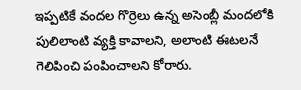ఇప్పటికే వందల గొర్రెలు ఉన్న అసెంబ్లీ మందలోకి పులిలాంటి వ్యక్తి కావాలని, అలాంటి ఈటలనే గెలిపించి పంపించాలని కోరారు.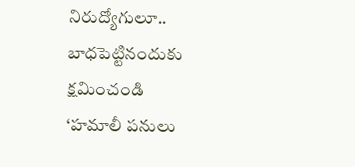నిరుద్యోగులూ.. బాధపెట్టినందుకు క్షమించండి
‘హమాలీ పనులు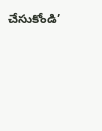చేసుకోండి’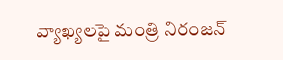వ్యాఖ్యలపై మంత్రి నిరంజన్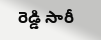రెడ్డి సారీ